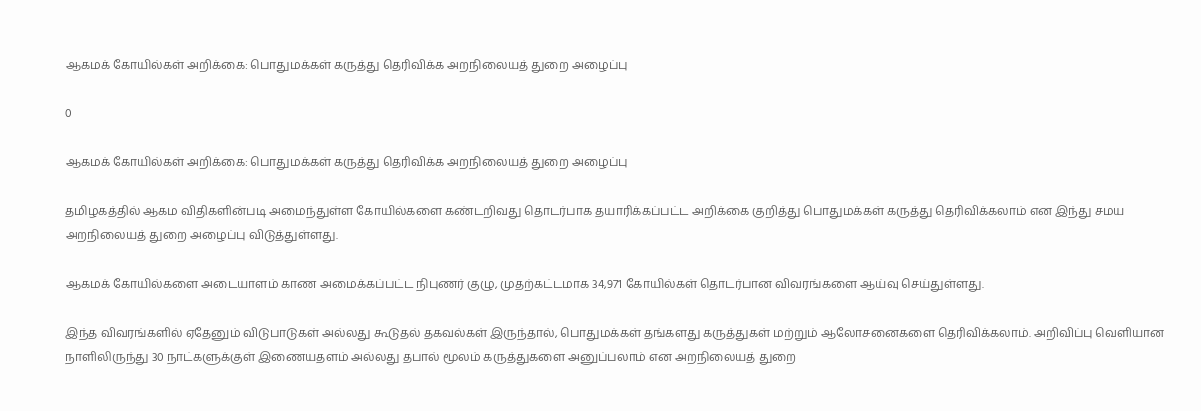ஆகமக் கோயில்கள் அறிக்கை: பொதுமக்கள் கருத்து தெரிவிக்க அறநிலையத் துறை அழைப்பு

0

ஆகமக் கோயில்கள் அறிக்கை: பொதுமக்கள் கருத்து தெரிவிக்க அறநிலையத் துறை அழைப்பு

தமிழகத்தில் ஆகம விதிகளின்படி அமைந்துள்ள கோயில்களை கண்டறிவது தொடர்பாக தயாரிக்கப்பட்ட அறிக்கை குறித்து பொதுமக்கள் கருத்து தெரிவிக்கலாம் என இந்து சமய அறநிலையத் துறை அழைப்பு விடுத்துள்ளது.

ஆகமக் கோயில்களை அடையாளம் காண அமைக்கப்பட்ட நிபுணர் குழு, முதற்கட்டமாக 34,971 கோயில்கள் தொடர்பான விவரங்களை ஆய்வு செய்துள்ளது.

இந்த விவரங்களில் ஏதேனும் விடுபாடுகள் அல்லது கூடுதல் தகவல்கள் இருந்தால், பொதுமக்கள் தங்களது கருத்துகள் மற்றும் ஆலோசனைகளை தெரிவிக்கலாம். அறிவிப்பு வெளியான நாளிலிருந்து 30 நாட்களுக்குள் இணையதளம் அல்லது தபால் மூலம் கருத்துகளை அனுப்பலாம் என அறநிலையத் துறை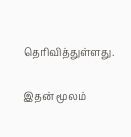தெரிவித்துள்ளது.

இதன் மூலம்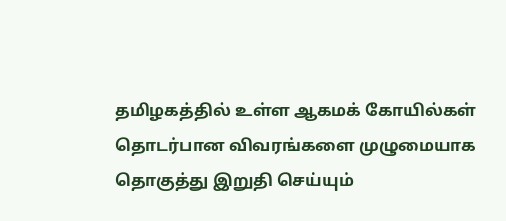தமிழகத்தில் உள்ள ஆகமக் கோயில்கள் தொடர்பான விவரங்களை முழுமையாக தொகுத்து இறுதி செய்யும்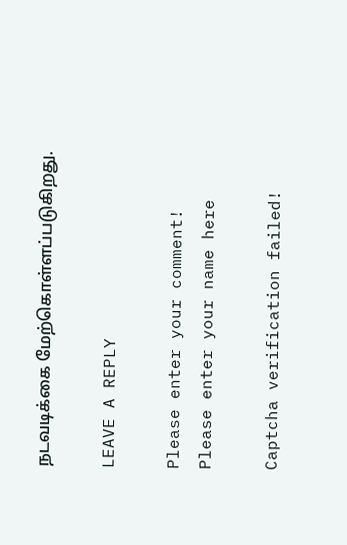நடவடிக்கை மேற்கொள்ளப்படுகிறது.

LEAVE A REPLY

Please enter your comment!
Please enter your name here

Captcha verification failed!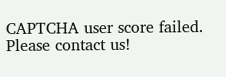CAPTCHA user score failed. Please contact us!